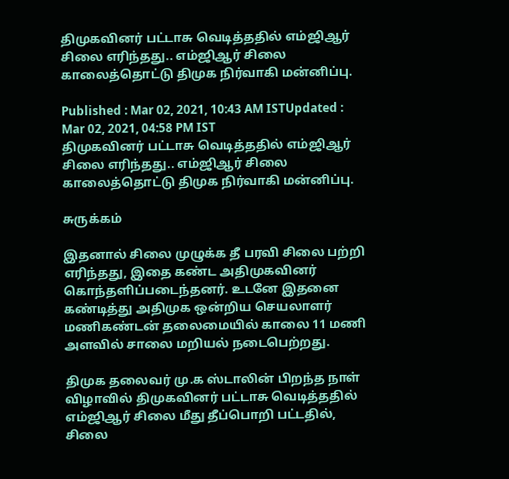திமுகவினர் பட்டாசு வெடித்ததில் எம்ஜிஆர் சிலை எரிந்தது.. எம்ஜிஆர் சிலை காலைத்தொட்டு திமுக நிர்வாகி மன்னிப்பு.

Published : Mar 02, 2021, 10:43 AM ISTUpdated : Mar 02, 2021, 04:58 PM IST
திமுகவினர் பட்டாசு வெடித்ததில் எம்ஜிஆர் சிலை எரிந்தது.. எம்ஜிஆர் சிலை காலைத்தொட்டு திமுக நிர்வாகி மன்னிப்பு.

சுருக்கம்

இதனால் சிலை முழுக்க தீ பரவி சிலை பற்றி எரிந்தது, இதை கண்ட அதிமுகவினர் கொந்தளிப்படைந்தனர். உடனே இதனை கண்டித்து அதிமுக ஒன்றிய செயலாளர் மணிகண்டன் தலைமையில் காலை 11 மணி அளவில் சாலை மறியல் நடைபெற்றது.

திமுக தலைவர் மு.க ஸ்டாலின் பிறந்த நாள் விழாவில் திமுகவினர் பட்டாசு வெடித்ததில் எம்ஜிஆர் சிலை மீது தீப்பொறி பட்டதில், சிலை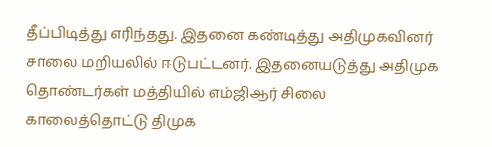தீப்பிடித்து எரிந்தது. இதனை கண்டித்து அதிமுகவினர் சாலை மறியலில் ஈடுபட்டனர். இதனையடுத்து அதிமுக தொண்டர்கள் மத்தியில் எம்ஜிஆர் சிலை காலைத்தொட்டு திமுக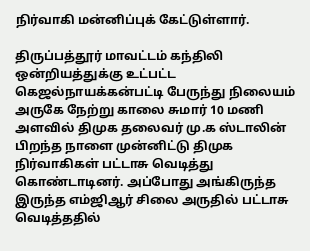நிர்வாகி மன்னிப்புக் கேட்டுள்ளார்.

திருப்பத்தூர் மாவட்டம் கந்திலி ஒன்றியத்துக்கு உட்பட்ட கெஜல்நாயக்கன்பட்டி பேருந்து நிலையம் அருகே நேற்று காலை சுமார் 10 மணி அளவில் திமுக தலைவர் மு.க ஸ்டாலின் பிறந்த நாளை முன்னிட்டு திமுக நிர்வாகிகள் பட்டாசு வெடித்து கொண்டாடினர். அப்போது அங்கிருந்த இருந்த எம்ஜிஆர் சிலை அருதில் பட்டாசு வெடித்ததில்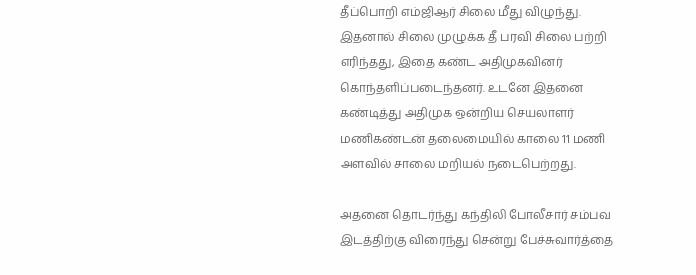தீப்பொறி எம்ஜிஆர் சிலை மீது விழுந்து. இதனால் சிலை முழுக்க தீ பரவி சிலை பற்றி எரிந்தது, இதை கண்ட அதிமுகவினர் கொந்தளிப்படைந்தனர். உடனே இதனை கண்டித்து அதிமுக ஒன்றிய செயலாளர் மணிகண்டன் தலைமையில் காலை 11 மணி அளவில் சாலை மறியல் நடைபெற்றது.

அதனை தொடர்ந்து கந்திலி போலீசார் சம்பவ இடத்திற்கு விரைந்து சென்று பேச்சுவார்த்தை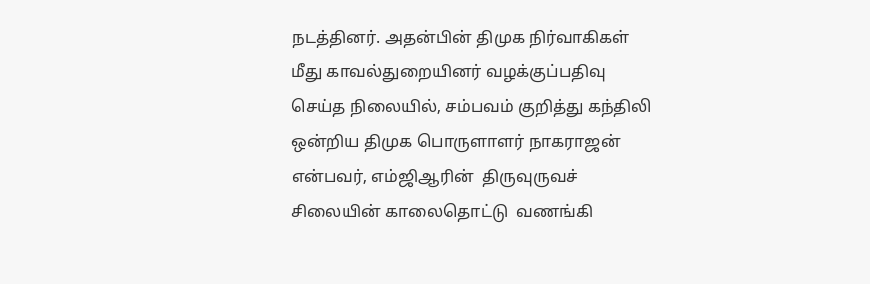நடத்தினர். அதன்பின் திமுக நிர்வாகிகள் மீது காவல்துறையினர் வழக்குப்பதிவு செய்த நிலையில், சம்பவம் குறித்து கந்திலி ஒன்றிய திமுக பொருளாளர் நாகராஜன் என்பவர், எம்ஜிஆரின்  திருவுருவச் சிலையின் காலைதொட்டு  வணங்கி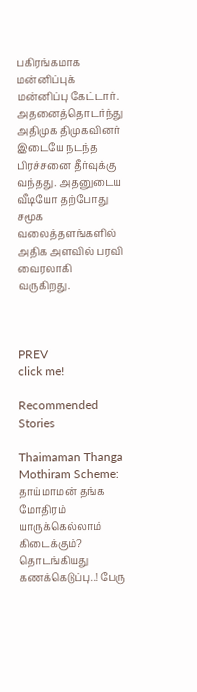பகிரங்கமாக மன்னிப்புக் மன்னிப்பு கேட்டார். அதனைத்தொடர்ந்து அதிமுக திமுகவினர் இடையே நடந்த பிரச்சனை தீர்வுக்கு வந்தது. அதனுடைய வீடியோ தற்போது சமூக வலைத்தளங்களில் அதிக அளவில் பரவி வைரலாகி வருகிறது.



PREV
click me!

Recommended Stories

Thaimaman Thanga Mothiram Scheme: தாய்மாமன் தங்க மோதிரம் யாருக்கெல்லாம் கிடைக்கும்? தொடங்கியது கணக்கெடுப்பு..! பேரு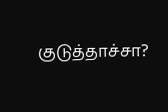குடுத்தாச்சா?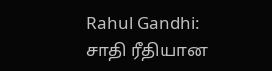Rahul Gandhi: சாதி ரீதியான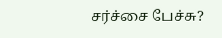சர்ச்சை பேச்சு?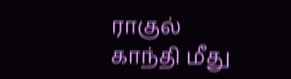ராகுல் காந்தி மீது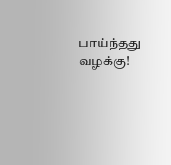பாய்ந்தது வழக்கு!